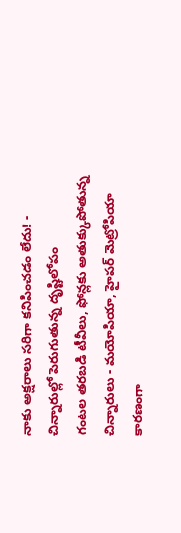నాకు అక్షరాలు సరిగా కనిపించడం లేదు! - చిన్నారుల్లో పెరుగుతున్న దృష్టిలోపం
గంటల తరబడి టీవీలు, ఫోన్లకు అతుక్కుపోతున్న చిన్నారులు - మయోపియా, హైపర్ మెట్రోపియా కారణంగా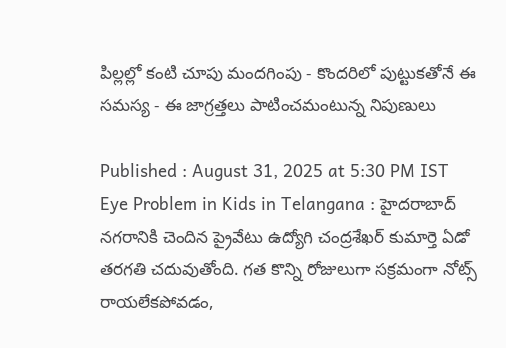పిల్లల్లో కంటి చూపు మందగింపు - కొందరిలో పుట్టుకతోనే ఈ సమస్య - ఈ జాగ్రత్తలు పాటించమంటున్న నిపుణులు

Published : August 31, 2025 at 5:30 PM IST
Eye Problem in Kids in Telangana : హైదరాబాద్ నగరానికి చెందిన ప్రైవేటు ఉద్యోగి చంద్రశేఖర్ కుమార్తె ఏడో తరగతి చదువుతోంది. గత కొన్ని రోజులుగా సక్రమంగా నోట్స్ రాయలేకపోవడం,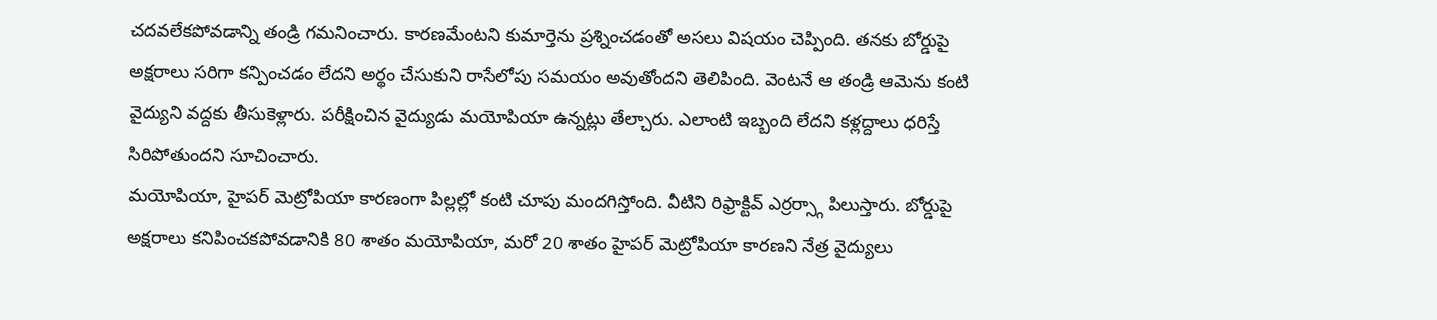చదవలేకపోవడాన్ని తండ్రి గమనించారు. కారణమేంటని కుమార్తెను ప్రశ్నించడంతో అసలు విషయం చెప్పింది. తనకు బోర్డుపై అక్షరాలు సరిగా కన్పించడం లేదని అర్థం చేసుకుని రాసేలోపు సమయం అవుతోందని తెలిపింది. వెంటనే ఆ తండ్రి ఆమెను కంటి వైద్యుని వద్దకు తీసుకెళ్లారు. పరీక్షించిన వైద్యుడు మయోపియా ఉన్నట్లు తేల్చారు. ఎలాంటి ఇబ్బంది లేదని కళ్లద్దాలు ధరిస్తే సిరిపోతుందని సూచించారు.
మయోపియా, హైపర్ మెట్రోపియా కారణంగా పిల్లల్లో కంటి చూపు మందగిస్తోంది. వీటిని రిఫ్రాక్టివ్ ఎర్రర్స్గా పిలుస్తారు. బోర్డుపై అక్షరాలు కనిపించకపోవడానికి 80 శాతం మయోపియా, మరో 20 శాతం హైపర్ మెట్రోపియా కారణని నేత్ర వైద్యులు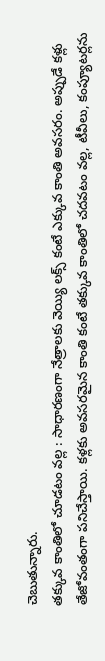చెబుతున్నారు.
తక్కువ కాంతిలో చూడటం వల్ల : సాధారణంగా నేత్రాలకు వెయ్యి లక్స్ కంటే ఎక్కువ కాంతి అవసరం. అప్పుడే కళ్లు తేజోవంతంగా పనిచేస్తాయి. కళ్లకు అవసరమైన కాంతి కంటే తక్కువ కాంతిలో చదవటం వల్ల, టీవీలు, కంప్యూటర్లను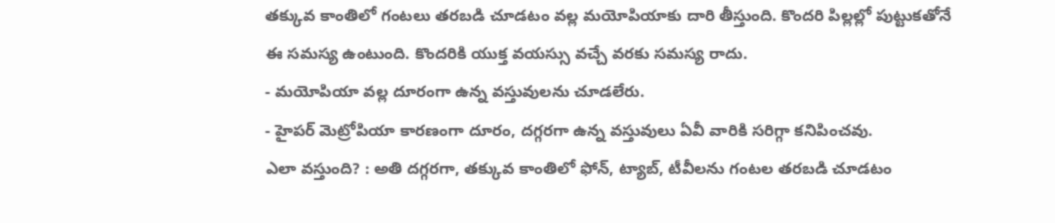తక్కువ కాంతిలో గంటలు తరబడి చూడటం వల్ల మయోపియాకు దారి తీస్తుంది. కొందరి పిల్లల్లో పుట్టుకతోనే ఈ సమస్య ఉంటుంది. కొందరికి యుక్త వయస్సు వచ్చే వరకు సమస్య రాదు.
- మయోపియా వల్ల దూరంగా ఉన్న వస్తువులను చూడలేరు.
- హైపర్ మెట్రోపియా కారణంగా దూరం, దగ్గరగా ఉన్న వస్తువులు ఏవీ వారికి సరిగ్గా కనిపించవు.
ఎలా వస్తుంది? : అతి దగ్గరగా, తక్కువ కాంతిలో ఫోన్, ట్యాబ్, టీవీలను గంటల తరబడి చూడటం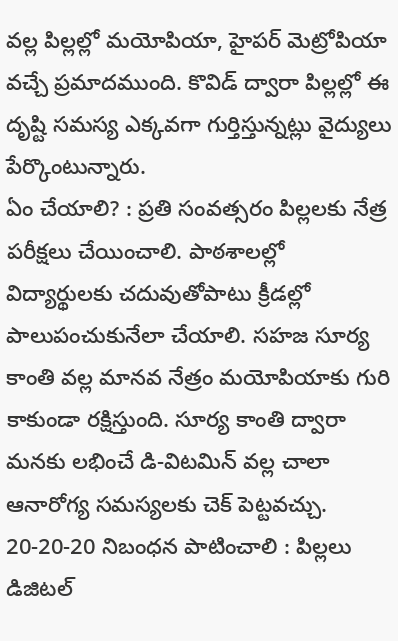వల్ల పిల్లల్లో మయోపియా, హైపర్ మెట్రోపియా వచ్చే ప్రమాదముంది. కొవిడ్ ద్వారా పిల్లల్లో ఈ దృష్టి సమస్య ఎక్కవగా గుర్తిస్తున్నట్లు వైద్యులు పేర్కొంటున్నారు.
ఏం చేయాలి? : ప్రతి సంవత్సరం పిల్లలకు నేత్ర పరీక్షలు చేయించాలి. పాఠశాలల్లో విద్యార్థులకు చదువుతోపాటు క్రీడల్లో పాలుపంచుకునేలా చేయాలి. సహజ సూర్య కాంతి వల్ల మానవ నేత్రం మయోపియాకు గురి కాకుండా రక్షిస్తుంది. సూర్య కాంతి ద్వారా మనకు లభించే డి-విటమిన్ వల్ల చాలా ఆనారోగ్య సమస్యలకు చెక్ పెట్టవచ్చు.
20-20-20 నిబంధన పాటించాలి : పిల్లలు డిజిటల్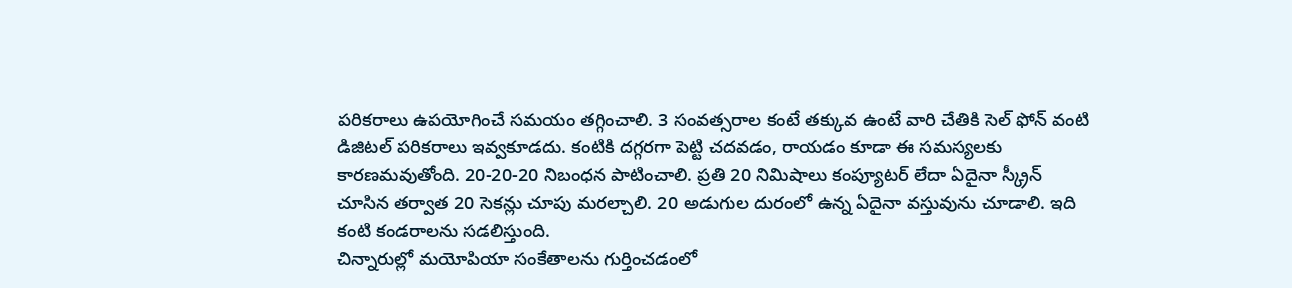పరికరాలు ఉపయోగించే సమయం తగ్గించాలి. 3 సంవత్సరాల కంటే తక్కువ ఉంటే వారి చేతికి సెల్ ఫోన్ వంటి డిజిటల్ పరికరాలు ఇవ్వకూడదు. కంటికి దగ్గరగా పెట్టి చదవడం, రాయడం కూడా ఈ సమస్యలకు కారణమవుతోంది. 20-20-20 నిబంధన పాటించాలి. ప్రతి 20 నిమిషాలు కంప్యూటర్ లేదా ఏదైనా స్క్రీన్ చూసిన తర్వాత 20 సెకన్లు చూపు మరల్చాలి. 20 అడుగుల దురంలో ఉన్న ఏదైనా వస్తువును చూడాలి. ఇది కంటి కండరాలను సడలిస్తుంది.
చిన్నారుల్లో మయోపియా సంకేతాలను గుర్తించడంలో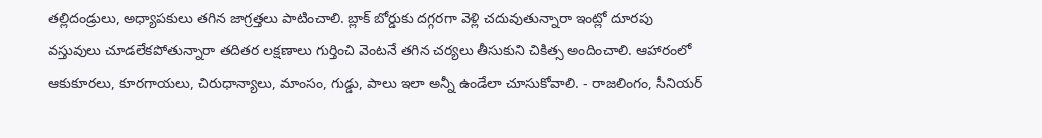తల్లిదండ్రులు, అధ్యాపకులు తగిన జాగ్రత్తలు పాటించాలి. బ్లాక్ బోర్డుకు దగ్గరగా వెళ్లి చదువుతున్నారా ఇంట్లో దూరపు వస్తువులు చూడలేకపోతున్నారా తదితర లక్షణాలు గుర్తించి వెంటనే తగిన చర్యలు తీసుకుని చికిత్స అందించాలి. ఆహారంలో ఆకుకూరలు, కూరగాయలు, చిరుధాన్యాలు, మాంసం, గుడ్డు, పాలు ఇలా అన్నీ ఉండేలా చూసుకోవాలి. - రాజలింగం, సీనియర్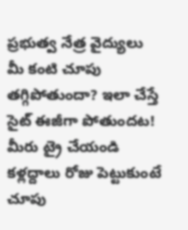ప్రభుత్వ నేత్ర వైద్యులు
మీ కంటి చూపు తగ్గిపోతుందా? ఇలా చేస్తే సైట్ ఈజీగా పోతుందట! మీరు ట్రై చేయండి
కళ్లద్దాలు రోజు పెట్టుకుంటే చూపు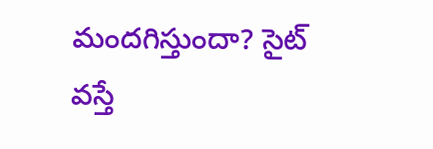మందగిస్తుందా? సైట్ వస్తే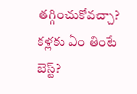తగ్గించుకోవచ్చా? కళ్లకు ఏం తింటే బెస్ట్?